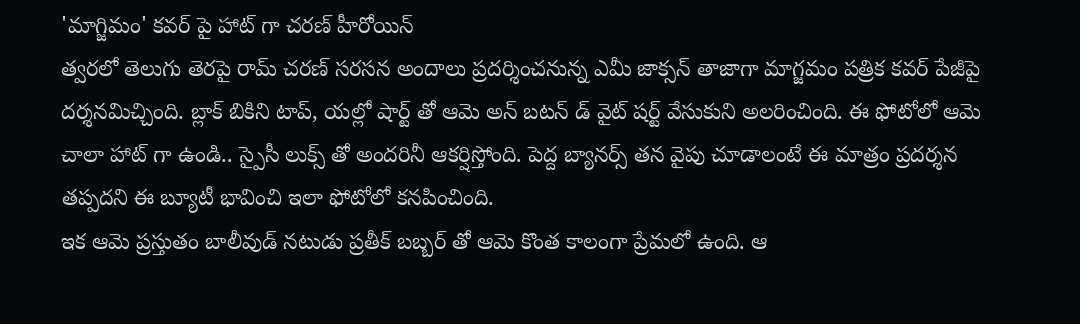'మాగ్జిమం' కవర్ పై హాట్ గా చరణ్ హీరోయిన్
త్వరలో తెలుగు తెరపై రామ్ చరణ్ సరసన అందాలు ప్రదర్శించనున్న ఎమీ జాక్సన్ తాజాగా మాగ్జమం పత్రిక కవర్ పేజీపై దర్శనమిచ్చింది. బ్లాక్ బికిని టాప్, యల్లో షార్ట్ తో ఆమె అన్ బటన్ డ్ వైట్ షర్ట్ వేసుకుని అలరించింది. ఈ ఫోటోలో ఆమె చాలా హాట్ గా ఉండి.. స్పైసీ లుక్స్ తో అందరినీ ఆకర్షిస్తోంది. పెద్ద బ్యానర్స్ తన వైపు చూడాలంటే ఈ మాత్రం ప్రదర్శన తప్పదని ఈ బ్యూటీ భావించి ఇలా ఫోటోలో కనపించింది.
ఇక ఆమె ప్రస్తుతం బాలీవుడ్ నటుడు ప్రతీక్ బబ్బర్ తో ఆమె కొంత కాలంగా ప్రేమలో ఉంది. ఆ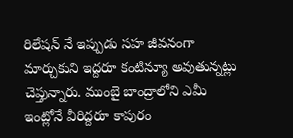రిలేషన్ నే ఇప్పుడు సహ జీవనంగా మార్చుకుని ఇద్దరూ కంటిన్యూ అవుతున్నట్లు చెప్తున్నారు. ముంబై బాంద్రాలోని ఎమీ ఇంట్లోనే వీరిద్దరూ కాపురం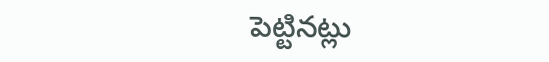పెట్టినట్లు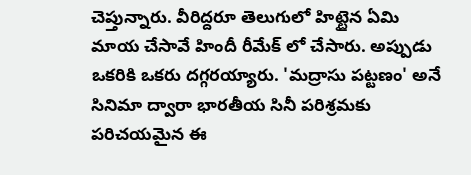చెప్తున్నారు. వీరిద్దరూ తెలుగులో హిట్టైన ఏమి మాయ చేసావే హిందీ రీమేక్ లో చేసారు. అప్పుడు ఒకరికి ఒకరు దగ్గరయ్యారు. 'మద్రాసు పట్టణం' అనే సినిమా ద్వారా భారతీయ సినీ పరిశ్రమకు పరిచయమైన ఈ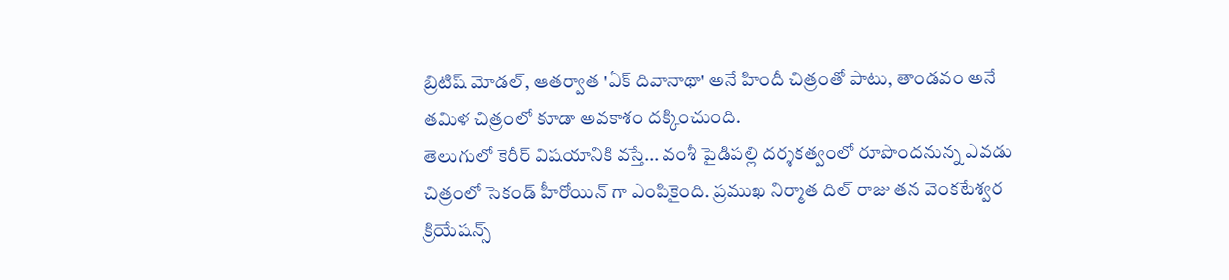బ్రిటిష్ మోడల్, ఆతర్వాత 'ఏక్ దివానాథా' అనే హిందీ చిత్రంతో పాటు, తాండవం అనే తమిళ చిత్రంలో కూడా అవకాశం దక్కించుంది.
తెలుగులో కెరీర్ విషయానికి వస్తే... వంశీ పైడిపల్లి దర్శకత్వంలో రూపొందనున్న ఎవడు చిత్రంలో సెకండ్ హీరోయిన్ గా ఎంపికైంది. ప్రముఖ నిర్మాత దిల్ రాజు తన వెంకటేశ్వర క్రియేషన్స్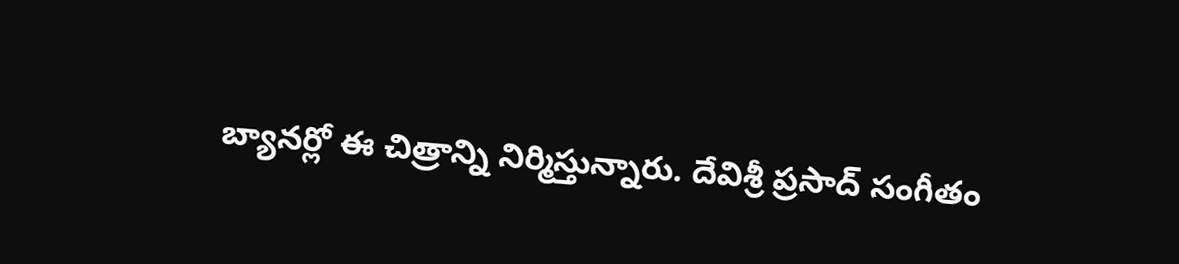బ్యానర్లో ఈ చిత్రాన్ని నిర్మిస్తున్నారు. దేవిశ్రీ ప్రసాద్ సంగీతం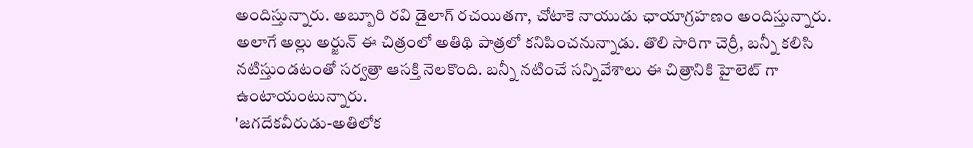అందిస్తున్నారు. అబ్బూరి రవి డైలాగ్ రచయితగా, చోటాకె నాయుడు ఛాయాగ్రహణం అందిస్తున్నారు. అలాగే అల్లు అర్జున్ ఈ చిత్రంలో అతిథి పాత్రలో కనిపించనున్నాడు. తొలి సారిగా చెర్రీ, బన్నీ కలిసి నటిస్తుండటంతో సర్వత్రా ఆసక్తి నెలకొంది. బన్నీ నటించే సన్నివేశాలు ఈ చిత్రానికి హైలెట్ గా ఉంటాయంటున్నారు.
'జగదేకవీరుడు-అతిలోక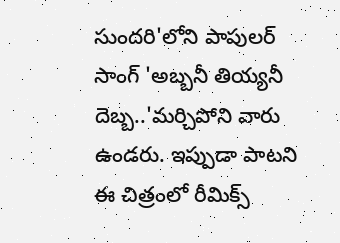సుందరి'లోని పాపులర్ సాంగ్ 'అబ్బనీ తియ్యనీ దెబ్బ..'మర్చిపోని వారు ఉండరు. ఇప్పుడా పాటని ఈ చిత్రంలో రీమిక్స్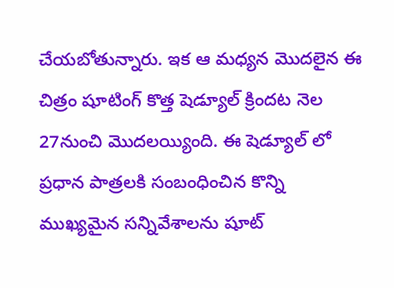చేయబోతున్నారు. ఇక ఆ మధ్యన మొదలైన ఈ చిత్రం షూటింగ్ కొత్త షెడ్యూల్ క్రిందట నెల 27నుంచి మొదలయ్యింది. ఈ షెడ్యూల్ లో ప్రధాన పాత్రలకి సంబంధించిన కొన్ని ముఖ్యమైన సన్నివేశాలను షూట్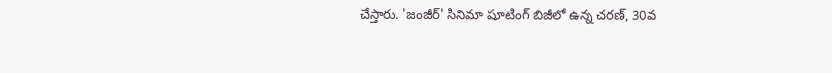చేస్తారు. 'జంజీర్' సినిమా షూటింగ్ బిజీలో ఉన్న చరణ్, 30వ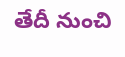తేదీ నుంచి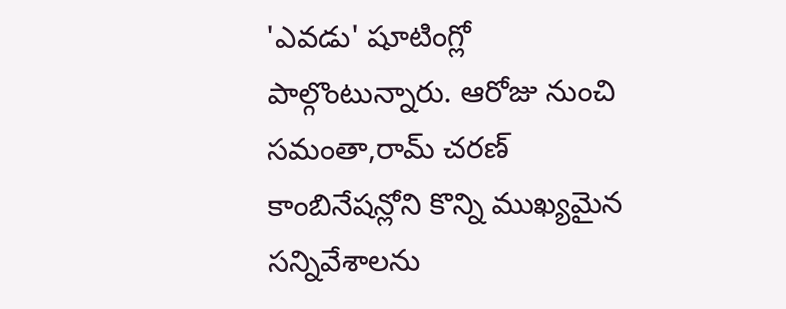'ఎవడు' షూటింగ్లో పాల్గొంటున్నారు. ఆరోజు నుంచి సమంతా,రామ్ చరణ్ కాంబినేషన్లోని కొన్ని ముఖ్యమైన సన్నివేశాలను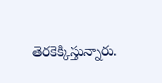తెరకెక్కిస్తున్నారు.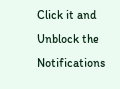Click it and Unblock the Notifications